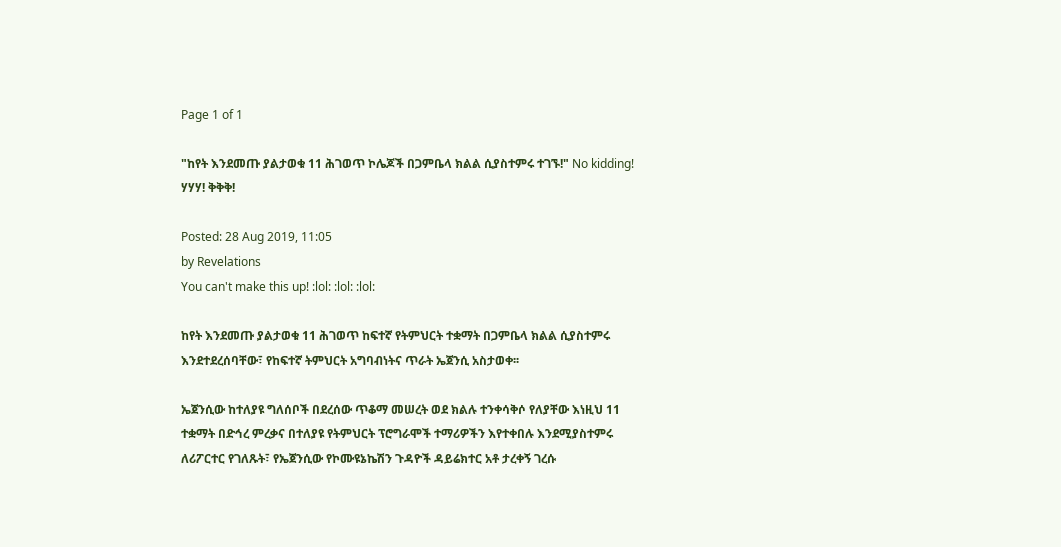Page 1 of 1

"ከየት እንደመጡ ያልታወቁ 11 ሕገወጥ ኮሌጆች በጋምቤላ ክልል ሲያስተምሩ ተገኙ!" No kidding! ሃሃሃ! ቅቅቅ!

Posted: 28 Aug 2019, 11:05
by Revelations
You can't make this up! :lol: :lol: :lol:

ከየት እንደመጡ ያልታወቁ 11 ሕገወጥ ከፍተኛ የትምህርት ተቋማት በጋምቤላ ክልል ሲያስተምሩ እንደተደረሰባቸው፣ የከፍተኛ ትምህርት አግባብነትና ጥራት ኤጀንሲ አስታወቀ፡፡

ኤጀንሲው ከተለያዩ ግለሰቦች በደረሰው ጥቆማ መሠረት ወደ ክልሉ ተንቀሳቅሶ የለያቸው እነዚህ 11 ተቋማት በድኅረ ምረቃና በተለያዩ የትምህርት ፕሮግራሞች ተማሪዎችን እየተቀበሉ እንደሚያስተምሩ ለሪፖርተር የገለጹት፣ የኤጀንሲው የኮሙዩኔኬሽን ጉዳዮች ዳይሬክተር አቶ ታረቀኝ ገረሱ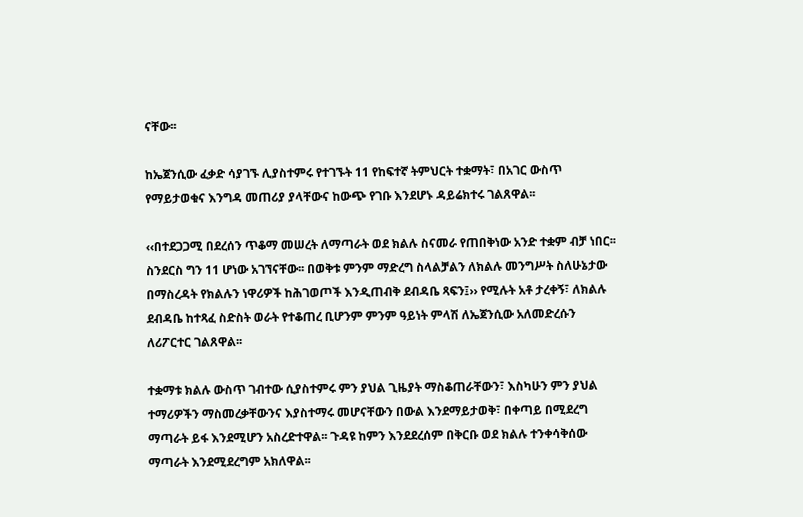ናቸው፡፡

ከኤጀንሲው ፈቃድ ሳያገኙ ሊያስተምሩ የተገኙት 11 የከፍተኛ ትምህርት ተቋማት፣ በአገር ውስጥ የማይታወቁና እንግዳ መጠሪያ ያላቸውና ከውጭ የገቡ እንደሆኑ ዳይሬክተሩ ገልጸዋል፡፡

‹‹በተደጋጋሚ በደረሰን ጥቆማ መሠረት ለማጣራት ወደ ክልሉ ስናመራ የጠበቅነው አንድ ተቋም ብቻ ነበር፡፡ ስንደርስ ግን 11 ሆነው አገኘናቸው፡፡ በወቅቱ ምንም ማድረግ ስላልቻልን ለክልሉ መንግሥት ስለሁኔታው በማስረዳት የክልሉን ነዋሪዎች ከሕገወጦች እንዲጠብቅ ደብዳቤ ጻፍን፤›› የሚሉት አቶ ታረቀኝ፣ ለክልሉ ደብዳቤ ከተጻፈ ስድስት ወራት የተቆጠረ ቢሆንም ምንም ዓይነት ምላሽ ለኤጀንሲው አለመድረሱን ለሪፖርተር ገልጸዋል፡፡

ተቋማቱ ክልሉ ውስጥ ገብተው ሲያስተምሩ ምን ያህል ጊዜያት ማስቆጠራቸውን፣ እስካሁን ምን ያህል ተማሪዎችን ማስመረቃቸውንና እያስተማሩ መሆናቸውን በውል እንደማይታወቅ፣ በቀጣይ በሚደረግ ማጣራት ይፋ እንደሚሆን አስረድተዋል፡፡ ጉዳዩ ከምን እንደደረሰም በቅርቡ ወደ ክልሉ ተንቀሳቅሰው ማጣራት እንደሚደረግም አክለዋል፡፡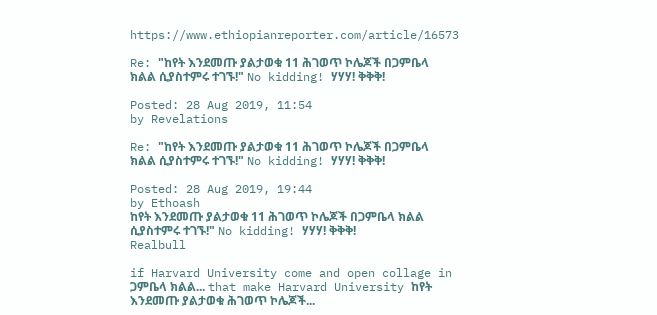https://www.ethiopianreporter.com/article/16573

Re: "ከየት እንደመጡ ያልታወቁ 11 ሕገወጥ ኮሌጆች በጋምቤላ ክልል ሲያስተምሩ ተገኙ!" No kidding! ሃሃሃ! ቅቅቅ!

Posted: 28 Aug 2019, 11:54
by Revelations

Re: "ከየት እንደመጡ ያልታወቁ 11 ሕገወጥ ኮሌጆች በጋምቤላ ክልል ሲያስተምሩ ተገኙ!" No kidding! ሃሃሃ! ቅቅቅ!

Posted: 28 Aug 2019, 19:44
by Ethoash
ከየት እንደመጡ ያልታወቁ 11 ሕገወጥ ኮሌጆች በጋምቤላ ክልል ሲያስተምሩ ተገኙ!" No kidding! ሃሃሃ! ቅቅቅ!
Realbull

if Harvard University come and open collage in ጋምቤላ ክልል... that make Harvard University ከየት እንደመጡ ያልታወቁ ሕገወጥ ኮሌጆች...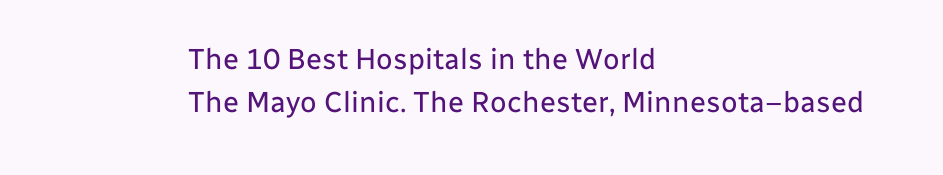The 10 Best Hospitals in the World
The Mayo Clinic. The Rochester, Minnesota–based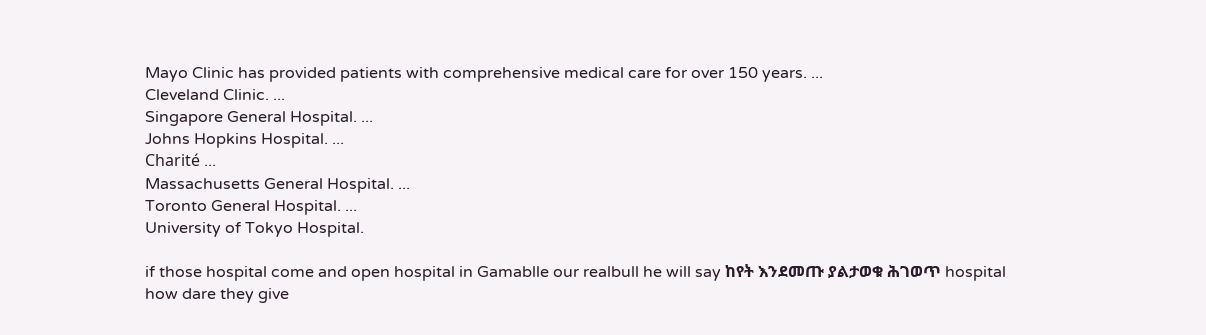Mayo Clinic has provided patients with comprehensive medical care for over 150 years. ...
Cleveland Clinic. ...
Singapore General Hospital. ...
Johns Hopkins Hospital. ...
Charité ...
Massachusetts General Hospital. ...
Toronto General Hospital. ...
University of Tokyo Hospital.

if those hospital come and open hospital in Gamablle our realbull he will say ከየት እንደመጡ ያልታወቁ ሕገወጥ hospital how dare they give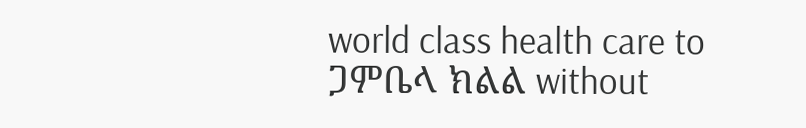world class health care to ጋምቤላ ክልል without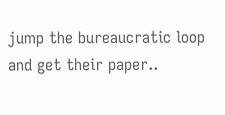jump the bureaucratic loop and get their paper..